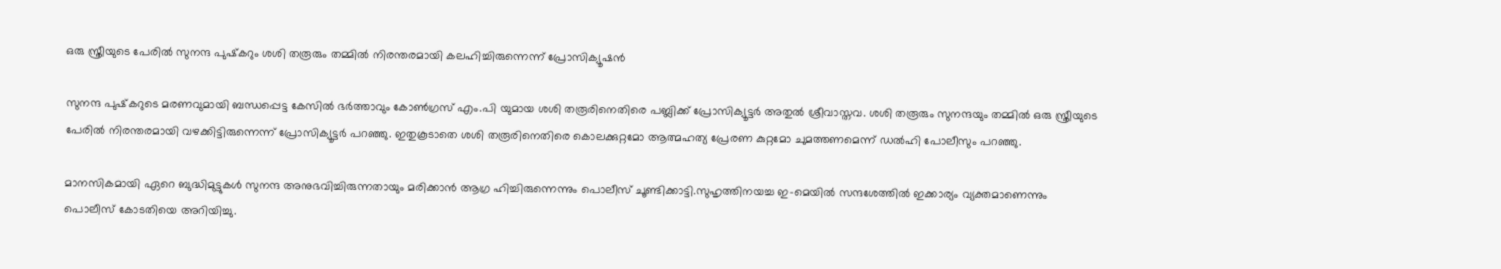ഒരു സ്ത്രീയുടെ പേരില്‍ സുനന്ദ പുഷ്‌കറും ശശി തരൂരും തമ്മില്‍ നിരന്തരമായി കലഹിച്ചിരുന്നെന്ന് പ്രോസിക്യൂഷന്‍

സുനന്ദ പുഷ്‌കറുടെ മരണവുമായി ബന്ധപ്പെട്ട കേസില്‍ ഭര്‍ത്താവും കോണ്‍ഗ്രസ് എം.പി യുമായ ശശി തരൂരിനെതിരെ പബ്ലിക്ക് പ്രോസിക്യൂട്ടര്‍ അതുല്‍ ശ്രീവാസ്തവ. ശശി തരൂരും സുനന്ദയും തമ്മില്‍ ഒരു സ്ത്രീയുടെ പേരില്‍ നിരന്തരമായി വഴക്കിട്ടിരുന്നെന്ന് പ്രോസിക്യൂട്ടര്‍ പറഞ്ഞു. ഇതുകൂടാതെ ശശി തരൂരിനെതിരെ കൊലക്കുറ്റമോ ആത്മഹത്യ പ്രേരണ കുറ്റമോ ചുമത്തണമെന്ന് ഡല്‍ഹി പോലീസും പറഞ്ഞു.

മാനസികമായി ഏറെ ബുദ്ധിമുട്ടുകള്‍ സുനന്ദ അനുഭവിച്ചിരുന്നതായും മരിക്കാന്‍ ആഗ്ര ഹിച്ചിരുന്നെന്നും പൊലീസ് ചൂണ്ടിക്കാട്ടി.സുഹൃത്തിനയച്ച ഇ-മെയില്‍ സന്ദശേത്തില്‍ ഇക്കാര്യം വ്യക്തമാണെന്നും പൊലീസ് കോടതിയെ അറിയിച്ചു.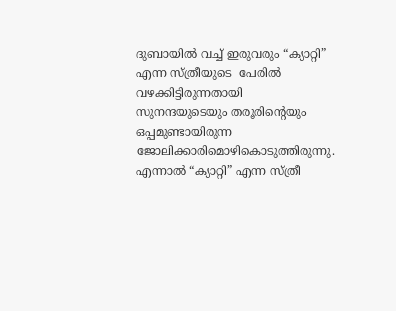ദുബായില്‍ വച്ച് ഇരുവരും “ക്യാറ്റി” എന്ന സ്ത്രീയുടെ  പേരില്‍ വഴക്കിട്ടിരുന്നതായി സുനന്ദയുടെയും തരൂരിന്റെയും ഒപ്പമുണ്ടായിരുന്ന ജോലിക്കാരിമൊഴികൊടുത്തിരുന്നു. എന്നാല്‍ “ക്യാറ്റി” എന്ന സ്ത്രീ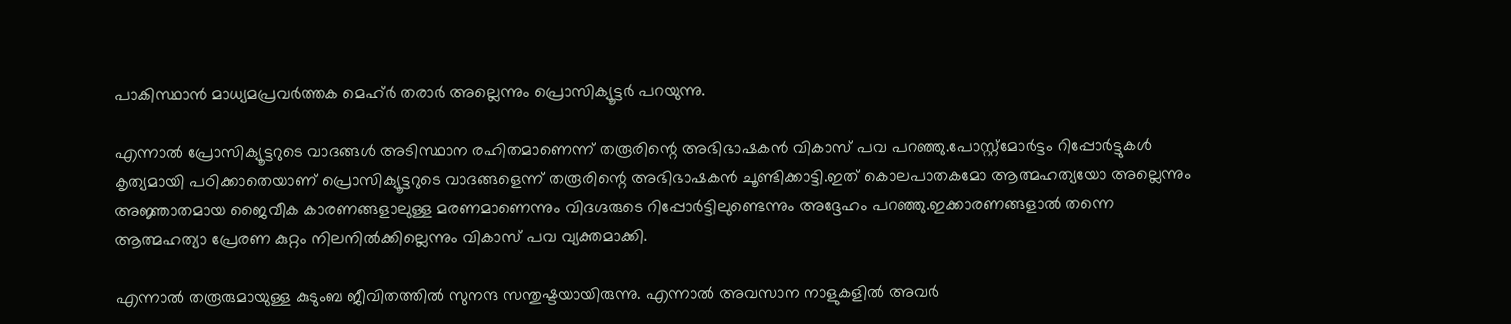പാകിസ്ഥാന്‍ മാധ്യമപ്രവര്‍ത്തക മെഹ്ര്‍ തരാര്‍ അല്ലെന്നും പ്രൊസിക്യൂട്ടര്‍ പറയുന്നു.

എന്നാല്‍ പ്രോസിക്യൂട്ടറുടെ വാദങ്ങള്‍ അടിസ്ഥാന രഹിതമാണെന്ന് തരൂരിന്റെ അഭിഭാഷകന്‍ വികാസ് പവ പറഞ്ഞു.പോസ്റ്റ്‌മോര്‍ട്ടം റിപ്പോര്‍ട്ടുകള്‍ കൃത്യമായി പഠിക്കാതെയാണ് പ്രൊസിക്യൂട്ടറുടെ വാദങ്ങളെന്ന് തരൂരിന്റെ അഭിഭാഷകന്‍ ചൂണ്ടിക്കാട്ടി.ഇത് കൊലപാതകമോ ആത്മഹത്യയോ അല്ലെന്നും അജ്ഞാതമായ ജൈവീക കാരണങ്ങളാലുള്ള മരണമാണെന്നും വിദഗ്ദരുടെ റിപ്പോര്‍ട്ടിലുണ്ടെന്നും അദ്ദേഹം പറഞ്ഞു.ഇക്കാരണങ്ങളാല്‍ തന്നെ ആത്മഹത്യാ പ്രേരണ കുറ്റം നിലനില്‍ക്കില്ലെന്നും വികാസ് പവ വ്യക്തമാക്കി.

എന്നാല്‍ തരൂരുമായുള്ള കുടുംബ ജീവിതത്തില്‍ സുനന്ദ സന്തുഷ്ടയായിരുന്നു. എന്നാല്‍ അവസാന നാളുകളില്‍ അവര്‍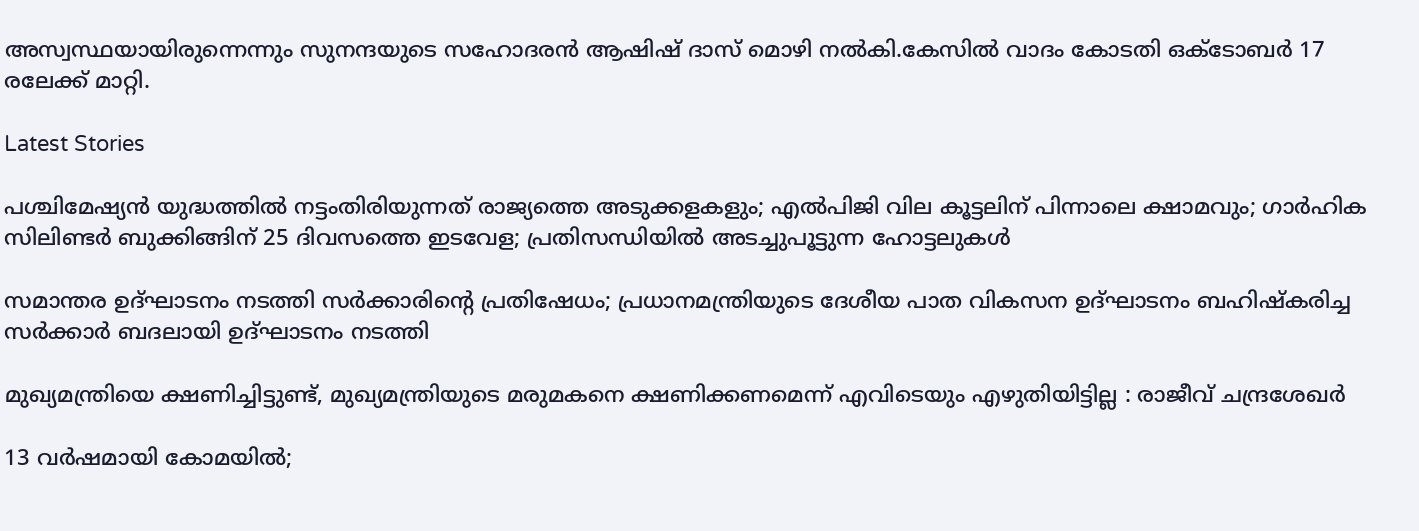അസ്വസ്ഥയായിരുന്നെന്നും സുനന്ദയുടെ സഹോദരന്‍ ആഷിഷ് ദാസ് മൊഴി നല്‍കി.കേസില്‍ വാദം കോടതി ഒക്ടോബര്‍ 17 രലേക്ക് മാറ്റി.

Latest Stories

പശ്ചിമേഷ്യന്‍ യുദ്ധത്തില്‍ നട്ടംതിരിയുന്നത് രാജ്യത്തെ അടുക്കളകളും; എല്‍പിജി വില കൂട്ടലിന് പിന്നാലെ ക്ഷാമവും; ഗാര്‍ഹിക സിലിണ്ടര്‍ ബുക്കിങ്ങിന് 25 ദിവസത്തെ ഇടവേള; പ്രതിസന്ധിയില്‍ അടച്ചുപൂട്ടുന്ന ഹോട്ടലുകള്‍

സമാന്തര ഉദ്ഘാടനം നടത്തി സര്‍ക്കാരിന്റെ പ്രതിഷേധം; പ്രധാനമന്ത്രിയുടെ ദേശീയ പാത വികസന ഉദ്ഘാടനം ബഹിഷ്‌കരിച്ച സര്‍ക്കാര്‍ ബദലായി ഉദ്ഘാടനം നടത്തി

മുഖ്യമന്ത്രിയെ ക്ഷണിച്ചിട്ടുണ്ട്, മുഖ്യമന്ത്രിയുടെ മരുമകനെ ക്ഷണിക്കണമെന്ന് എവിടെയും എഴുതിയിട്ടില്ല : രാജീവ് ചന്ദ്രശേഖർ

13 വർഷമായി കോമയിൽ;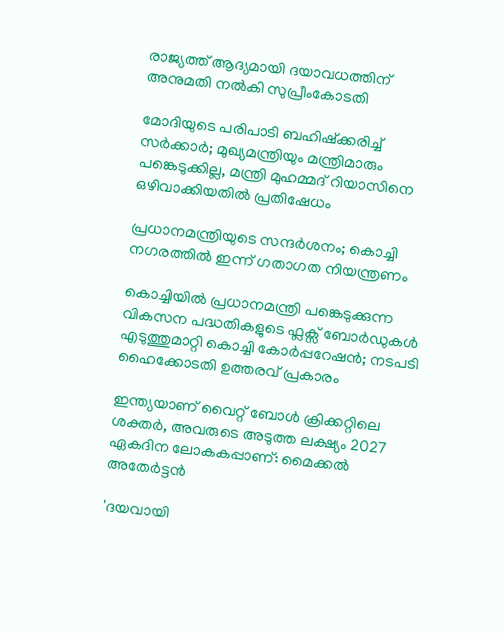രാജ്യത്ത് ആദ്യമായി ദയാവധത്തിന് അനുമതി നൽകി സുപ്രീംകോടതി

മോദിയുടെ പരിപാടി ബഹിഷ്ക്കരിച്ച് സർക്കാർ; മുഖ്യമന്ത്രിയും മന്ത്രിമാരും പങ്കെടുക്കില്ല, മന്ത്രി മുഹമ്മദ് റിയാസിനെ ഒഴിവാക്കിയതിൽ പ്രതിഷേധം

പ്രധാനമന്ത്രിയുടെ സന്ദർശനം; കൊച്ചി നഗരത്തിൽ ഇന്ന് ഗതാഗത നിയന്ത്രണം

കൊച്ചിയിൽ പ്രധാനമന്ത്രി പങ്കെടുക്കുന്ന വികസന പദ്ധതികളുടെ ഫ്ലക്സ് ബോർഡുകൾ എടുത്തുമാറ്റി കൊച്ചി കോർപ്പറേഷൻ; നടപടി ഹൈക്കോടതി ഉത്തരവ് പ്രകാരം

ഇന്ത്യയാണ് വൈറ്റ് ബോൾ ക്രിക്കറ്റിലെ ശക്തർ, അവരുടെ അടുത്ത ലക്ഷ്യം 2027 ഏകദിന ലോകകപ്പാണ്: മൈക്കല്‍ അതേര്‍ട്ടന്‍

'ദയവായി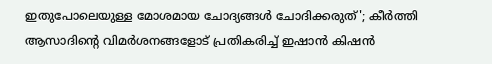ഇതുപോലെയുള്ള മോശമായ ചോദ്യങ്ങൾ ചോദിക്കരുത്'; കീര്‍ത്തി ആസാദിന്റെ വിമര്‍ശനങ്ങളോട് പ്രതികരിച്ച് ഇഷാന്‍ കിഷന്‍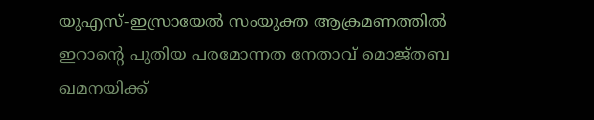യുഎസ്-ഇസ്രായേൽ സംയുക്ത ആക്രമണത്തിൽ ഇറാന്റെ പുതിയ പരമോന്നത നേതാവ് മൊജ്തബ ഖമനയിക്ക്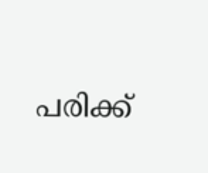പരിക്ക്